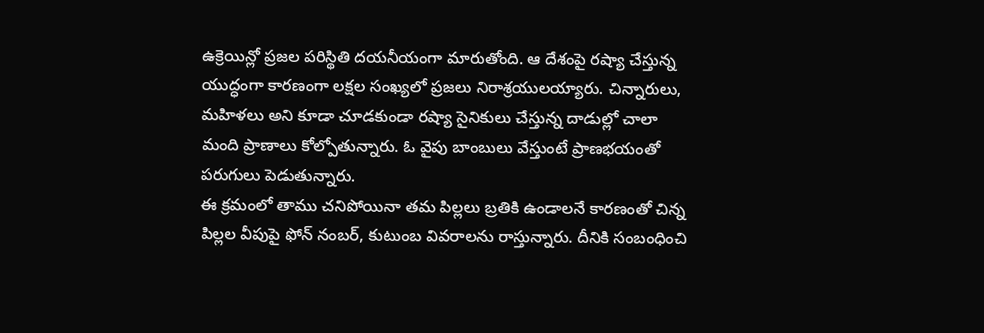ఉక్రెయిన్లో ప్రజల పరిస్థితి దయనీయంగా మారుతోంది. ఆ దేశంపై రష్యా చేస్తున్న యుద్ధంగా కారణంగా లక్షల సంఖ్యలో ప్రజలు నిరాశ్రయులయ్యారు. చిన్నారులు, మహిళలు అని కూడా చూడకుండా రష్యా సైనికులు చేస్తున్న దాడుల్లో చాలా మంది ప్రాణాలు కోల్పోతున్నారు. ఓ వైపు బాంబులు వేస్తుంటే ప్రాణభయంతో పరుగులు పెడుతున్నారు.
ఈ క్రమంలో తాము చనిపోయినా తమ పిల్లలు బ్రతికి ఉండాలనే కారణంతో చిన్న పిల్లల వీపుపై ఫోన్ నంబర్, కుటుంబ వివరాలను రాస్తున్నారు. దీనికి సంబంధించి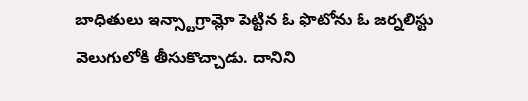బాధితులు ఇన్స్టాగ్రామ్లో పెట్టిన ఓ ఫొటోను ఓ జర్నలిస్టు వెలుగులోకి తీసుకొచ్చాడు. దానిని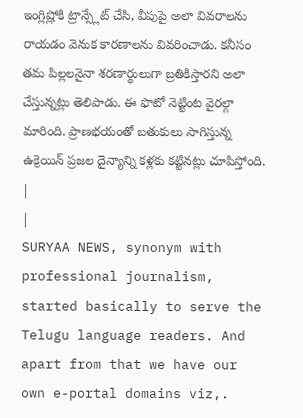ఇంగ్లిష్లోకి ట్రాన్స్లేట్ చేసి, వీపుపై అలా వివరాలను రాయడం వెనుక కారణాలను వివరించాడు. కనీసం తమ పిల్లలనైనా శరణార్థులుగా బ్రతికిస్తారని అలా చేస్తున్నట్లు తెలిపాడు. ఈ ఫొటో నెట్టింట వైరల్గా మారింది. ప్రాణభయంతో బతుకులు సాగిస్తున్న ఉక్రెయిన్ ప్రజల దైన్యాన్ని కళ్లకు కట్టినట్లు చూపిస్తోంది.
|
|
SURYAA NEWS, synonym with professional journalism, started basically to serve the Telugu language readers. And apart from that we have our own e-portal domains viz,.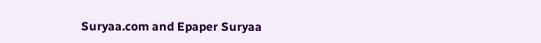Suryaa.com and Epaper Suryaa